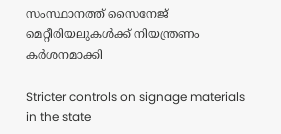സംസ്ഥാനത്ത് സൈനേജ് മെറ്റീരിയലുകള്‍ക്ക് നിയന്ത്രണം കര്‍ശനമാക്കി

Stricter controls on signage materials in the state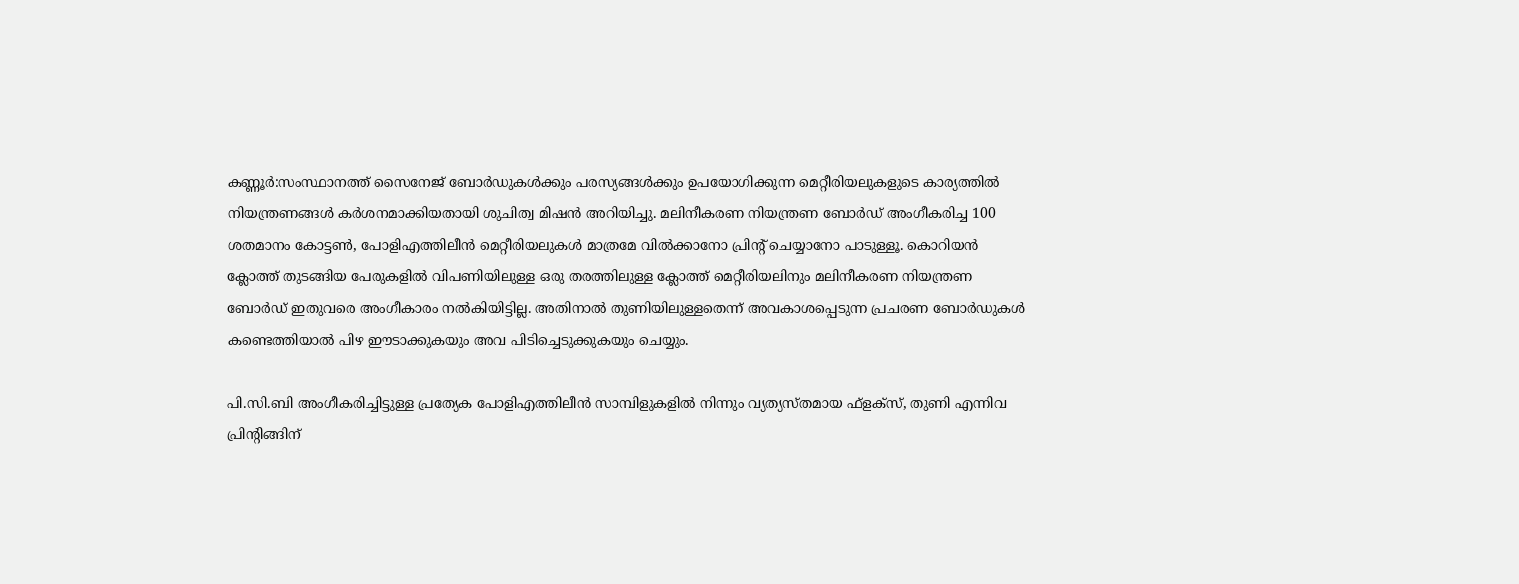കണ്ണൂർ:സംസ്ഥാനത്ത് സൈനേജ് ബോര്‍ഡുകള്‍ക്കും പരസ്യങ്ങള്‍ക്കും ഉപയോഗിക്കുന്ന മെറ്റീരിയലുകളുടെ കാര്യത്തില്‍ നിയന്ത്രണങ്ങള്‍ കര്‍ശനമാക്കിയതായി ശുചിത്വ മിഷന്‍ അറിയിച്ചു. മലിനീകരണ നിയന്ത്രണ ബോര്‍ഡ് അംഗീകരിച്ച 100 ശതമാനം കോട്ടണ്‍, പോളിഎത്തിലീന്‍ മെറ്റീരിയലുകള്‍ മാത്രമേ വില്‍ക്കാനോ പ്രിന്റ് ചെയ്യാനോ പാടുള്ളൂ. കൊറിയന്‍ ക്ലോത്ത് തുടങ്ങിയ പേരുകളില്‍ വിപണിയിലുള്ള ഒരു തരത്തിലുള്ള ക്ലോത്ത് മെറ്റീരിയലിനും മലിനീകരണ നിയന്ത്രണ ബോര്‍ഡ് ഇതുവരെ അംഗീകാരം നല്‍കിയിട്ടില്ല. അതിനാല്‍ തുണിയിലുള്ളതെന്ന് അവകാശപ്പെടുന്ന പ്രചരണ ബോര്‍ഡുകള്‍ കണ്ടെത്തിയാല്‍ പിഴ ഈടാക്കുകയും അവ പിടിച്ചെടുക്കുകയും ചെയ്യും.

പി.സി.ബി അംഗീകരിച്ചിട്ടുള്ള പ്രത്യേക പോളിഎത്തിലീന്‍ സാമ്പിളുകളില്‍ നിന്നും വ്യത്യസ്തമായ ഫ്‌ളക്‌സ്, തുണി എന്നിവ പ്രിന്റിങ്ങിന്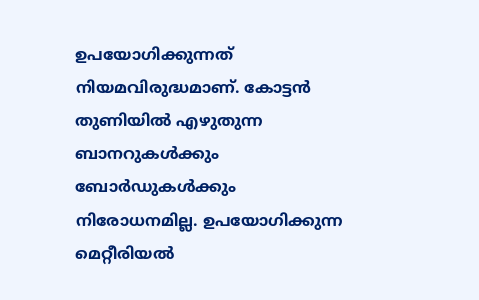ഉപയോഗിക്കുന്നത് നിയമവിരുദ്ധമാണ്. കോട്ടന്‍ തുണിയില്‍ എഴുതുന്ന ബാനറുകള്‍ക്കും ബോര്‍ഡുകള്‍ക്കും നിരോധനമില്ല. ഉപയോഗിക്കുന്ന മെറ്റീരിയല്‍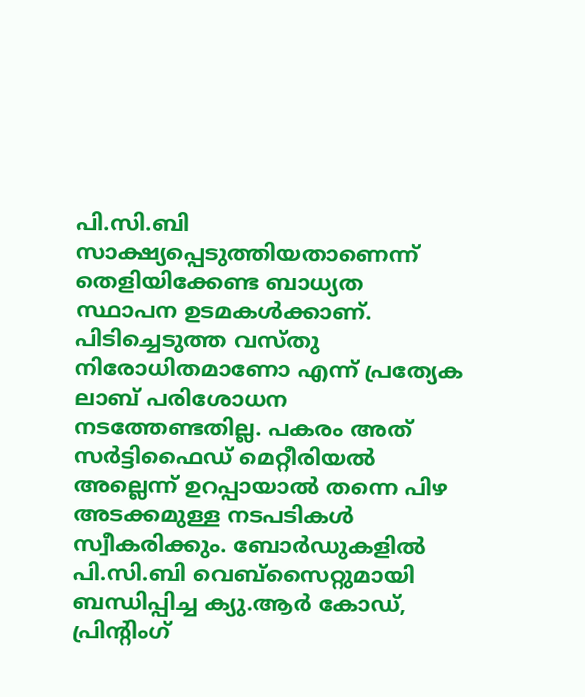പി.സി.ബി സാക്ഷ്യപ്പെടുത്തിയതാണെന്ന് തെളിയിക്കേണ്ട ബാധ്യത സ്ഥാപന ഉടമകള്‍ക്കാണ്. പിടിച്ചെടുത്ത വസ്തു നിരോധിതമാണോ എന്ന് പ്രത്യേക ലാബ് പരിശോധന നടത്തേണ്ടതില്ല. പകരം അത് സര്‍ട്ടിഫൈഡ് മെറ്റീരിയല്‍ അല്ലെന്ന് ഉറപ്പായാല്‍ തന്നെ പിഴ അടക്കമുള്ള നടപടികള്‍ സ്വീകരിക്കും. ബോര്‍ഡുകളില്‍ പി.സി.ബി വെബ്‌സൈറ്റുമായി ബന്ധിപ്പിച്ച ക്യു.ആര്‍ കോഡ്, പ്രിന്റിംഗ്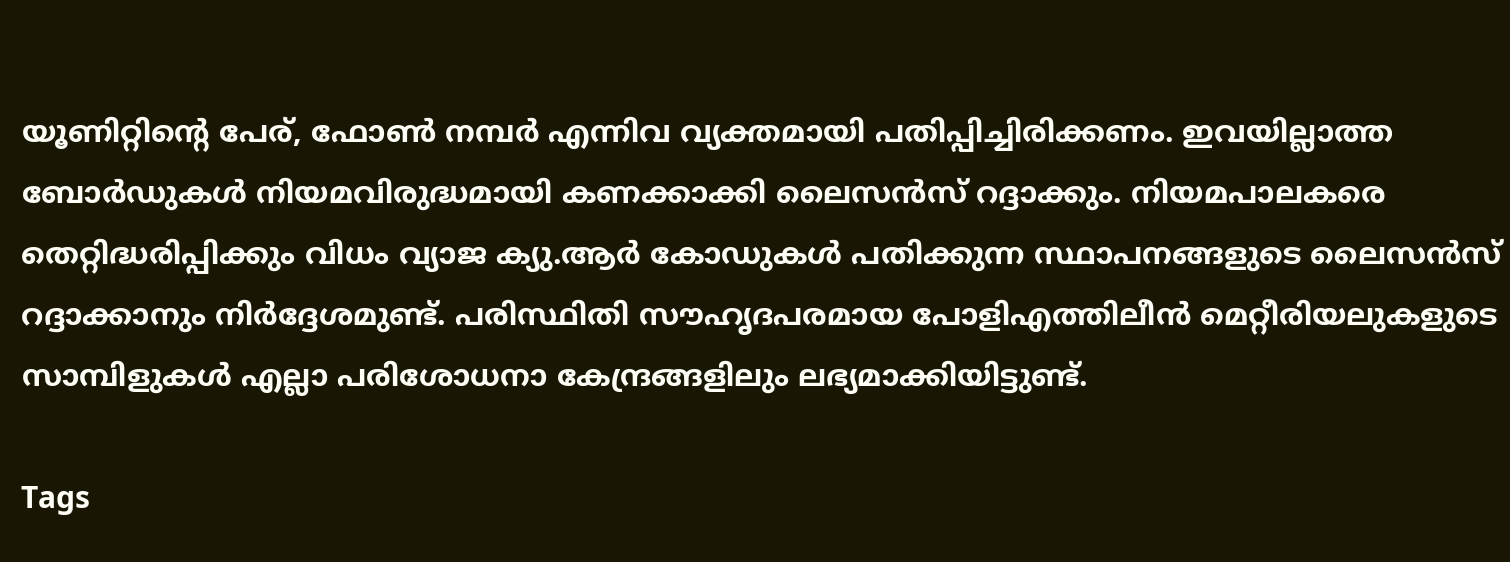യൂണിറ്റിന്റെ പേര്, ഫോണ്‍ നമ്പര്‍ എന്നിവ വ്യക്തമായി പതിപ്പിച്ചിരിക്കണം. ഇവയില്ലാത്ത ബോര്‍ഡുകള്‍ നിയമവിരുദ്ധമായി കണക്കാക്കി ലൈസന്‍സ് റദ്ദാക്കും. നിയമപാലകരെ തെറ്റിദ്ധരിപ്പിക്കും വിധം വ്യാജ ക്യു.ആര്‍ കോഡുകള്‍ പതിക്കുന്ന സ്ഥാപനങ്ങളുടെ ലൈസന്‍സ് റദ്ദാക്കാനും നിര്‍ദ്ദേശമുണ്ട്. പരിസ്ഥിതി സൗഹൃദപരമായ പോളിഎത്തിലീന്‍ മെറ്റീരിയലുകളുടെ സാമ്പിളുകള്‍ എല്ലാ പരിശോധനാ കേന്ദ്രങ്ങളിലും ലഭ്യമാക്കിയിട്ടുണ്ട്.

Tags